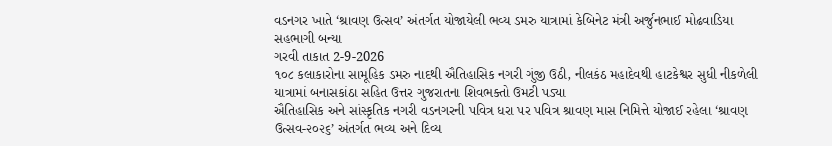વડનગર ખાતે ‘શ્રાવણ ઉત્સવ’ અંતર્ગત યોજાયેલી ભવ્ય ડમરુ યાત્રામાં કેબિનેટ મંત્રી અર્જુનભાઈ મોઢવાડિયા સહભાગી બન્યા
ગરવી તાકાત 2-9-2026
૧૦૮ કલાકારોના સામૂહિક ડમરુ નાદથી ઐતિહાસિક નગરી ગુંજી ઉઠી, નીલકંઠ મહાદેવથી હાટકેશ્વર સુધી નીકળેલી યાત્રામાં બનાસકાંઠા સહિત ઉત્તર ગુજરાતના શિવભક્તો ઉમટી પડ્યા
ઐતિહાસિક અને સાંસ્કૃતિક નગરી વડનગરની પવિત્ર ધરા પર પવિત્ર શ્રાવણ માસ નિમિત્તે યોજાઈ રહેલા ‘શ્રાવણ ઉત્સવ-૨૦૨૬’ અંતર્ગત ભવ્ય અને દિવ્ય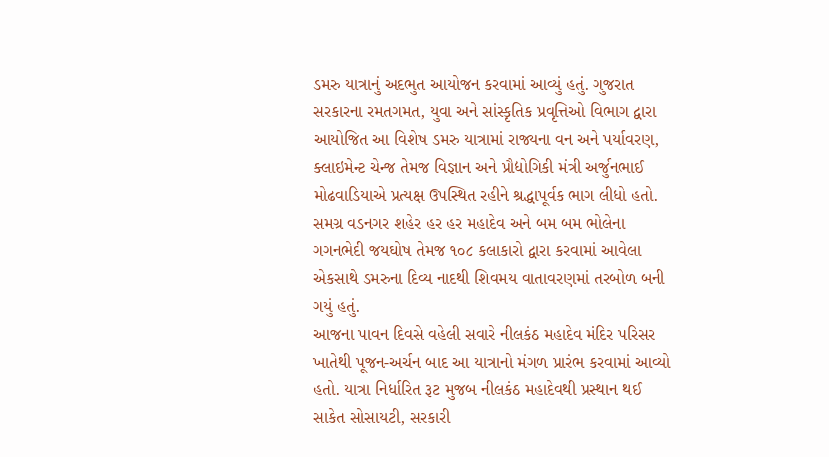ડમરુ યાત્રાનું અદભુત આયોજન કરવામાં આવ્યું હતું. ગુજરાત સરકારના રમતગમત, યુવા અને સાંસ્કૃતિક પ્રવૃત્તિઓ વિભાગ દ્વારા આયોજિત આ વિશેષ ડમરુ યાત્રામાં રાજ્યના વન અને પર્યાવરણ, ક્લાઇમેન્ટ ચેન્જ તેમજ વિજ્ઞાન અને પ્રૌદ્યોગિકી મંત્રી અર્જુનભાઈ મોઢવાડિયાએ પ્રત્યક્ષ ઉપસ્થિત રહીને શ્રદ્ધાપૂર્વક ભાગ લીધો હતો. સમગ્ર વડનગર શહેર હર હર મહાદેવ અને બમ બમ ભોલેના ગગનભેદી જયઘોષ તેમજ ૧૦૮ કલાકારો દ્વારા કરવામાં આવેલા એકસાથે ડમરુના દિવ્ય નાદથી શિવમય વાતાવરણમાં તરબોળ બની ગયું હતું.
આજના પાવન દિવસે વહેલી સવારે નીલકંઠ મહાદેવ મંદિર પરિસર ખાતેથી પૂજન-અર્ચન બાદ આ યાત્રાનો મંગળ પ્રારંભ કરવામાં આવ્યો હતો. યાત્રા નિર્ધારિત રૂટ મુજબ નીલકંઠ મહાદેવથી પ્રસ્થાન થઈ સાકેત સોસાયટી, સરકારી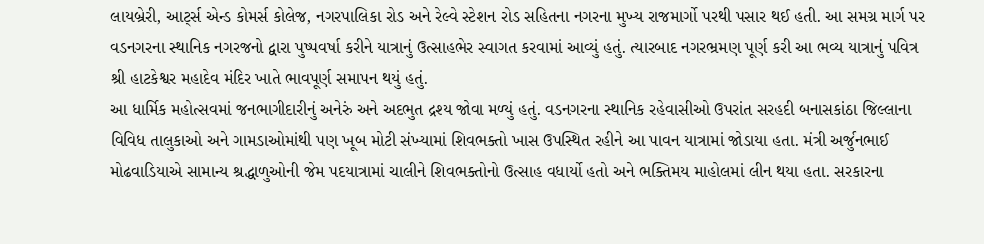લાયબ્રેરી, આર્ટ્સ એન્ડ કોમર્સ કોલેજ, નગરપાલિકા રોડ અને રેલ્વે સ્ટેશન રોડ સહિતના નગરના મુખ્ય રાજમાર્ગો પરથી પસાર થઈ હતી. આ સમગ્ર માર્ગ પર વડનગરના સ્થાનિક નગરજનો દ્વારા પુષ્પવર્ષા કરીને યાત્રાનું ઉત્સાહભેર સ્વાગત કરવામાં આવ્યું હતું. ત્યારબાદ નગરભ્રમણ પૂર્ણ કરી આ ભવ્ય યાત્રાનું પવિત્ર શ્રી હાટકેશ્વર મહાદેવ મંદિર ખાતે ભાવપૂર્ણ સમાપન થયું હતું.
આ ધાર્મિક મહોત્સવમાં જનભાગીદારીનું અનેરું અને અદભુત દ્રશ્ય જોવા મળ્યું હતું. વડનગરના સ્થાનિક રહેવાસીઓ ઉપરાંત સરહદી બનાસકાંઠા જિલ્લાના વિવિધ તાલુકાઓ અને ગામડાઓમાંથી પણ ખૂબ મોટી સંખ્યામાં શિવભક્તો ખાસ ઉપસ્થિત રહીને આ પાવન યાત્રામાં જોડાયા હતા. મંત્રી અર્જુનભાઈ મોઢવાડિયાએ સામાન્ય શ્રદ્ધાળુઓની જેમ પદયાત્રામાં ચાલીને શિવભક્તોનો ઉત્સાહ વધાર્યો હતો અને ભક્તિમય માહોલમાં લીન થયા હતા. સરકારના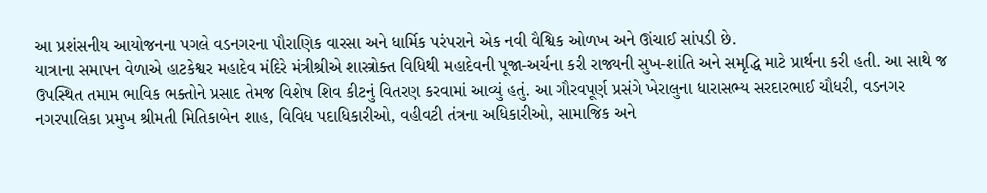આ પ્રશંસનીય આયોજનના પગલે વડનગરના પૌરાણિક વારસા અને ધાર્મિક પરંપરાને એક નવી વૈશ્વિક ઓળખ અને ઊંચાઈ સાંપડી છે.
યાત્રાના સમાપન વેળાએ હાટકેશ્વર મહાદેવ મંદિરે મંત્રીશ્રીએ શાસ્ત્રોક્ત વિધિથી મહાદેવની પૂજા-અર્ચના કરી રાજ્યની સુખ-શાંતિ અને સમૃદ્ધિ માટે પ્રાર્થના કરી હતી. આ સાથે જ ઉપસ્થિત તમામ ભાવિક ભક્તોને પ્રસાદ તેમજ વિશેષ શિવ કીટનું વિતરણ કરવામાં આવ્યું હતું. આ ગૌરવપૂર્ણ પ્રસંગે ખેરાલુના ધારાસભ્ય સરદારભાઈ ચૌધરી, વડનગર નગરપાલિકા પ્રમુખ શ્રીમતી મિતિકાબેન શાહ, વિવિધ પદાધિકારીઓ, વહીવટી તંત્રના અધિકારીઓ, સામાજિક અને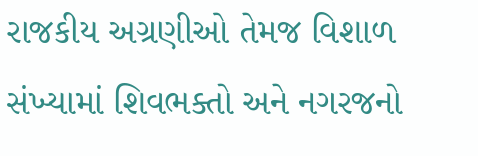રાજકીય અગ્રણીઓ તેમજ વિશાળ સંખ્યામાં શિવભક્તો અને નગરજનો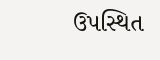ઉપસ્થિત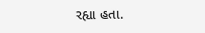રહ્યા હતા.